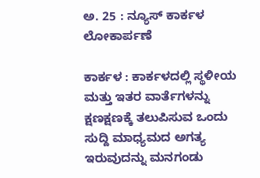ಅ. 25 : ನ್ಯೂಸ್‌ ಕಾರ್ಕಳ ಲೋಕಾರ್ಪಣೆ

ಕಾರ್ಕಳ : ಕಾರ್ಕಳದಲ್ಲಿ ಸ್ಥಳೀಯ ಮತ್ತು ಇತರ ವಾರ್ತೆಗಳನ್ನು ಕ್ಷಣಕ್ಷಣಕ್ಕೆ ತಲುಪಿಸುವ ಒಂದು ಸುದ್ದಿ ಮಾಧ್ಯಮದ ಅಗತ್ಯ ಇರುವುದನ್ನು ಮನಗಂಡು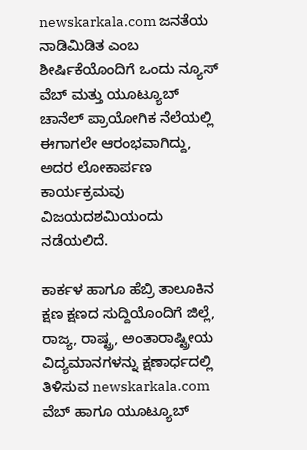newskarkala.com ಜನತೆಯ ನಾಡಿಮಿಡಿತ ಎಂಬ ಶೀರ್ಷಿಕೆಯೊಂದಿಗೆ ಒಂದು ನ್ಯೂಸ್‌ ವೆಬ್‌ ಮತ್ತು ಯೂಟ್ಯೂಬ್‌ ಚಾನೆಲ್‌ ಪ್ರಾಯೋಗಿಕ ನೆಲೆಯಲ್ಲಿ ಈಗಾಗಲೇ ಆರಂಭವಾಗಿದ್ದು, ಅದರ ಲೋಕಾರ್ಪಣ ಕಾರ್ಯಕ್ರಮವು ವಿಜಯದಶಮಿಯಂದು ನಡೆಯಲಿದೆ.

ಕಾರ್ಕಳ ಹಾಗೂ ಹೆಬ್ರಿ ತಾಲೂಕಿನ ಕ್ಷಣ ಕ್ಷಣದ ಸುದ್ದಿಯೊಂದಿಗೆ ಜಿಲ್ಲೆ, ರಾಜ್ಯ, ರಾಷ್ಟ್ರ, ಅಂತಾರಾಷ್ಟ್ರೀಯ ವಿದ್ಯಮಾನಗಳನ್ನು ಕ್ಷಣಾರ್ಧದಲ್ಲಿ ತಿಳಿಸುವ newskarkala.com ವೆಬ್‌ ಹಾಗೂ ಯೂಟ್ಯೂಬ್‌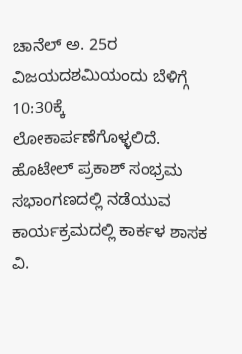ಚಾನೆಲ್ ಅ. 25ರ ವಿಜಯದಶಮಿಯಂದು ಬೆಳಿಗ್ಗೆ 10:30ಕ್ಕೆ ಲೋಕಾರ್ಪಣೆಗೊಳ್ಳಲಿದೆ. ಹೊಟೇಲ್‌ ಪ್ರಕಾಶ್‌ ಸಂಭ್ರಮ ಸಭಾಂಗಣದಲ್ಲಿ ನಡೆಯುವ ಕಾರ್ಯಕ್ರಮದಲ್ಲಿ ಕಾರ್ಕಳ ಶಾಸಕ ವಿ.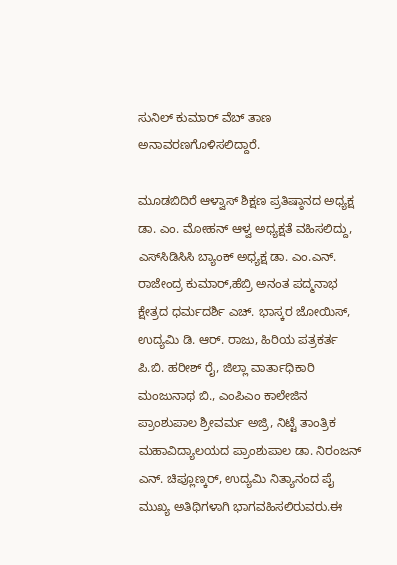ಸುನಿಲ್‌ ಕುಮಾರ್‌ ವೆಬ್‌ ತಾಣ ಅನಾವರಣಗೊಳಿಸಲಿದ್ದಾರೆ.

ಮೂಡಬಿದಿರೆ ಆಳ್ವಾಸ್‌ ಶಿಕ್ಷಣ ಪ್ರತಿಷ್ಠಾನದ ಅಧ್ಯಕ್ಷ ಡಾ. ಎಂ. ಮೋಹನ್‌ ಆಳ್ವ ಅಧ್ಯಕ್ಷತೆ ವಹಿಸಲಿದ್ದು, ಎಸ್‌ಸಿಡಿಸಿಸಿ ಬ್ಯಾಂಕ್‌ ಅಧ್ಯಕ್ಷ ಡಾ. ಎಂ.ಎನ್‌. ರಾಜೇಂದ್ರ ಕುಮಾರ್‌,ಹೆಬ್ರಿ ಅನಂತ ಪದ್ಮನಾಭ ಕ್ಷೇತ್ರದ ಧರ್ಮದರ್ಶಿ ಎಚ್. ಭಾಸ್ಕರ ಜೋಯಿಸ್‌, ಉದ್ಯಮಿ ಡಿ. ಆರ್. ರಾಜು, ಹಿರಿಯ ಪತ್ರಕರ್ತ ಪಿ.ಬಿ. ಹರೀಶ್‌ ರೈ, ಜಿಲ್ಲಾ ವಾರ್ತಾಧಿಕಾರಿ ಮಂಜುನಾಥ ಬಿ., ಎಂಪಿಎಂ ಕಾಲೇಜಿನ ಪ್ರಾಂಶುಪಾಲ ಶ್ರೀವರ್ಮ ಅಜ್ರಿ, ನಿಟ್ಟೆ ತಾಂತ್ರಿಕ ಮಹಾವಿದ್ಯಾಲಯದ ಪ್ರಾಂಶುಪಾಲ ಡಾ. ನಿರಂಜನ್‌ ಎನ್‌. ಚಿಪ್ಲೂಣ್ಕರ್‌, ಉದ್ಯಮಿ ನಿತ್ಯಾನಂದ ಪೈ ಮುಖ್ಯ ಅತಿಥಿಗಳಾಗಿ ಭಾಗವಹಿಸಲಿರುವರು.ಈ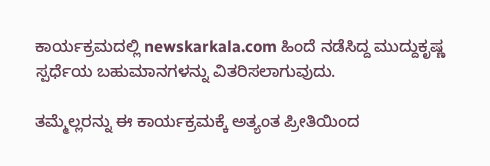ಕಾರ್ಯಕ್ರಮದಲ್ಲಿ newskarkala.com ಹಿಂದೆ ನಡೆಸಿದ್ದ ಮುದ್ದುಕೃಷ್ಣ ಸ್ಪರ್ಧೆಯ ಬಹುಮಾನಗಳನ್ನು ವಿತರಿಸಲಾಗುವುದು.

ತಮ್ಮೆಲ್ಲರನ್ನು ಈ ಕಾರ್ಯಕ್ರಮಕ್ಕೆ ಅತ್ಯಂತ ಪ್ರೀತಿಯಿಂದ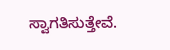ಸ್ವಾಗತಿಸುತ್ತೇವೆ.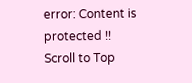error: Content is protected !!
Scroll to Top